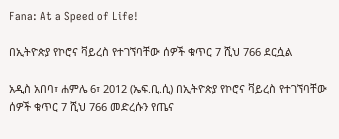Fana: At a Speed of Life!

በኢትዮጵያ የኮሮና ቫይረስ የተገኘባቸው ሰዎች ቁጥር 7 ሺህ 766 ደርሷል

አዲስ አበባ፣ ሐምሌ 6፣ 2012 (ኤፍ.ቢ.ሲ) በኢትዮጵያ የኮሮና ቫይረስ የተገኘባቸው ሰዎች ቁጥር 7 ሺህ 766 መድረሱን የጤና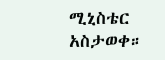ሚኒስቴር አስታወቀ።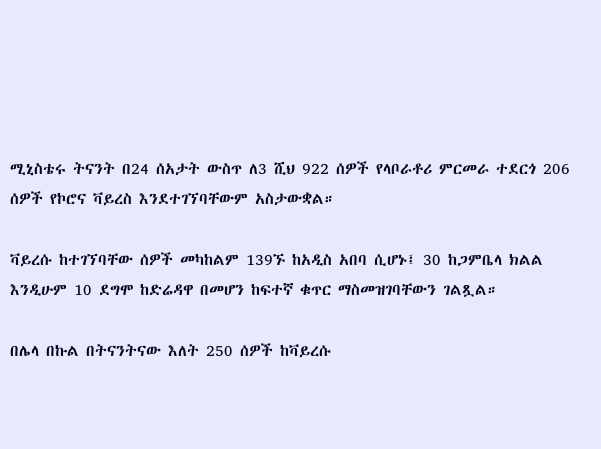ሚኒስቴሩ ትናንት በ24 ሰአታት ውስጥ ለ3 ሺህ 922 ሰዎች የላቦራቶሪ ምርመራ ተደርጎ 206 ሰዎች የኮሮና ቫይረስ እንደተገኘባቸውም አስታውቋል።

ቫይረሱ ከተገኘባቸው ሰዎች መካከልም 139ኙ ከአዲስ አበባ ሲሆኑ፤ 30 ከጋምቤላ ክልል እንዲሁም 10 ደግሞ ከድሬዳዋ በመሆን ከፍተኛ ቁጥር ማስመዝገባቸውን ገልጿል።

በሌላ በኩል በትናንትናው እለት 250 ሰዎች ከቫይረሱ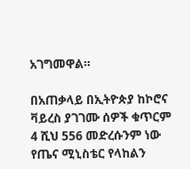አገግመዋል።

በአጠቃላይ በኢትዮጵያ ከኮሮና ቫይረስ ያገገሙ ሰዎች ቁጥርም 4 ሺህ 556 መድረሱንም ነው የጤና ሚኒስቴር የላከልን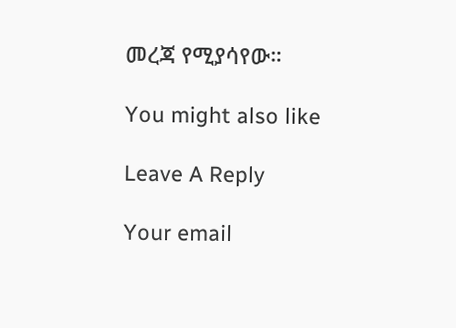መረጃ የሚያሳየው።

You might also like

Leave A Reply

Your email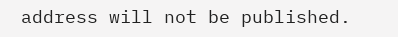address will not be published.